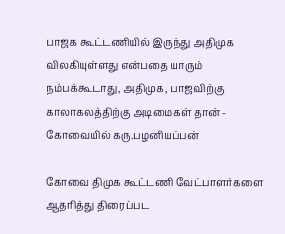பாஜக கூட்டணியில் இருந்து அதிமுக விலகியுள்ளது என்பதை யாரும் நம்பக்கூடாது, அதிமுக, பாஜவிற்கு காலாகலத்திற்கு அடிமைகள் தான் - கோவையில் கரு.பழனியப்பன்

கோவை திமுக கூட்டணி வேட்பாளர்களை ஆதரித்து திரைப்பட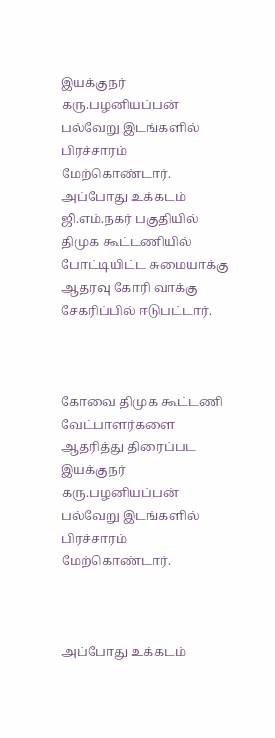இயக்குநர் கரு.பழனியப்பன் பல்வேறு இடங்களில் பிரச்சாரம் மேற்கொண்டார். அப்போது உக்கடம் ஜி.எம்.நகர் பகுதியில் திமுக கூட்டணியில் போட்டியிட்ட சுமையாக்கு ஆதரவு கோரி வாக்கு சேகரிப்பில் ஈடுபட்டார்.



கோவை திமுக கூட்டணி வேட்பாளர்களை ஆதரித்து திரைப்பட இயக்குநர் கரு.பழனியப்பன் பல்வேறு இடங்களில் பிரச்சாரம் மேற்கொண்டார்.



அப்போது உக்கடம்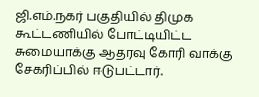ஜி.எம்.நகர் பகுதியில் திமுக கூட்டணியில் போட்டியிட்ட சுமையாக்கு ஆதரவு கோரி வாக்கு சேகரிப்பில் ஈடுபட்டார்.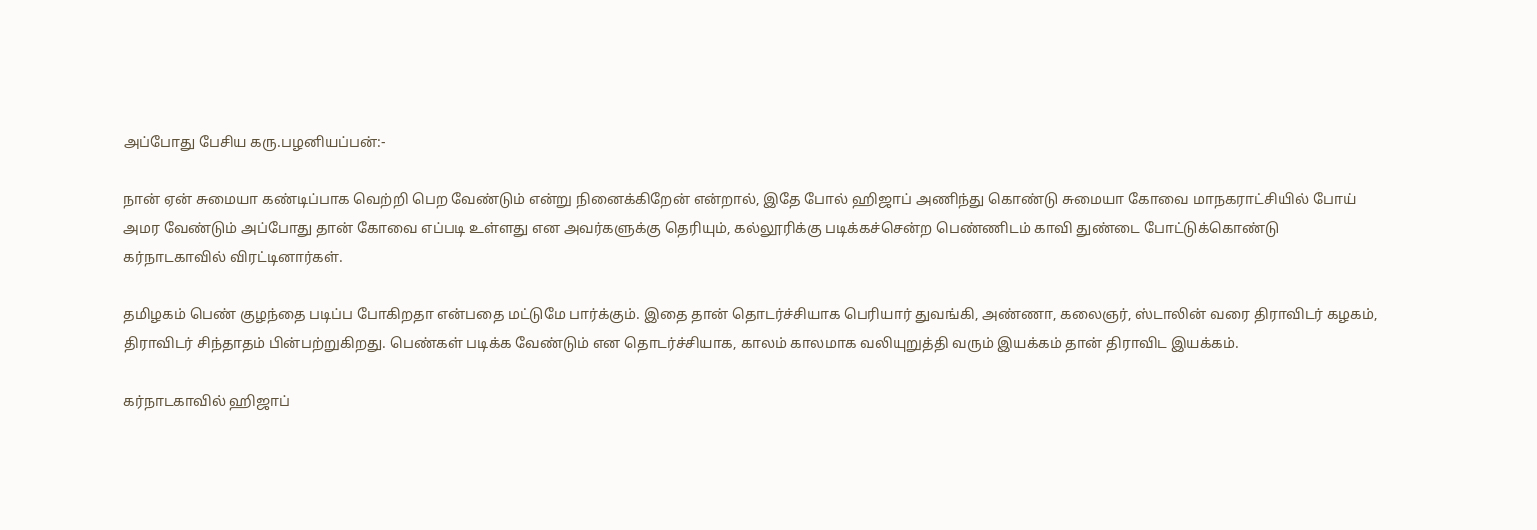அப்போது பேசிய கரு.பழனியப்பன்:-

நான் ஏன் சுமையா கண்டிப்பாக வெற்றி பெற வேண்டும் என்று நினைக்கிறேன் என்றால், இதே போல் ஹிஜாப் அணிந்து கொண்டு சுமையா கோவை மாநகராட்சியில் போய் அமர வேண்டும் அப்போது தான் கோவை எப்படி உள்ளது என அவர்களுக்கு தெரியும், கல்லூரிக்கு படிக்கச்சென்ற பெண்ணிடம் காவி துண்டை போட்டுக்கொண்டு கர்நாடகாவில் விரட்டினார்கள்.

தமிழகம் பெண் குழந்தை படிப்ப போகிறதா என்பதை மட்டுமே பார்க்கும். இதை தான் தொடர்ச்சியாக பெரியார் துவங்கி, அண்ணா, கலைஞர், ஸ்டாலின் வரை திராவிடர் கழகம், திராவிடர் சிந்தாதம் பின்பற்றுகிறது. பெண்கள் படிக்க வேண்டும் என தொடர்ச்சியாக, காலம் காலமாக வலியுறுத்தி வரும் இயக்கம் தான் திராவிட இயக்கம்.

கர்நாடகாவில் ஹிஜாப்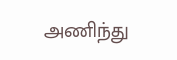அணிந்து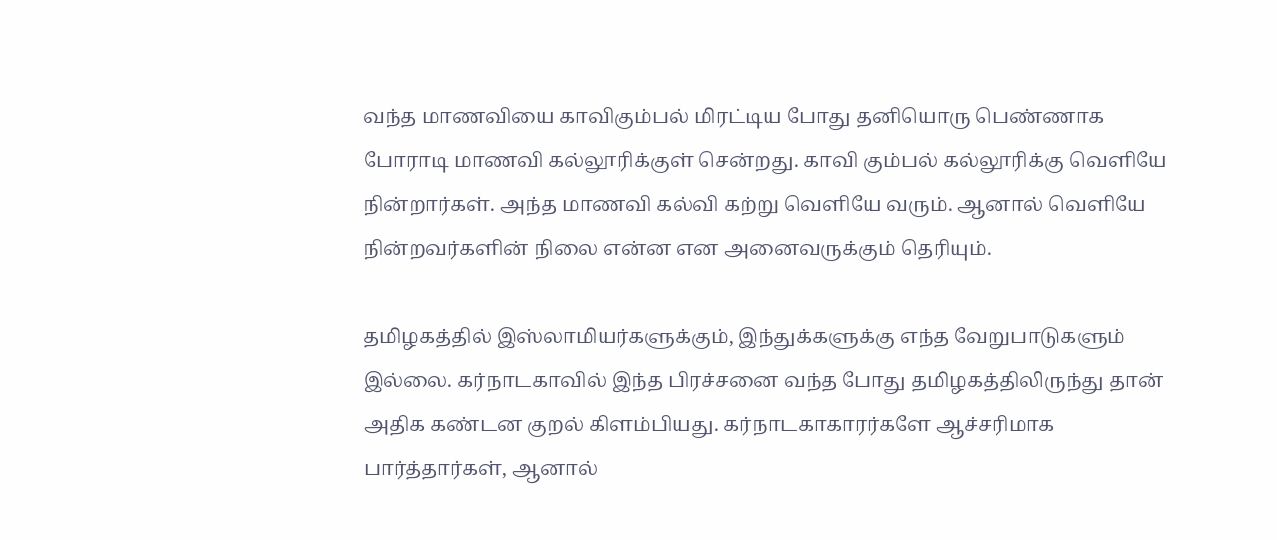வந்த மாணவியை காவிகும்பல் மிரட்டிய போது தனியொரு பெண்ணாக போராடி மாணவி கல்லூரிக்குள் சென்றது. காவி கும்பல் கல்லூரிக்கு வெளியே நின்றார்கள். அந்த மாணவி கல்வி கற்று வெளியே வரும். ஆனால் வெளியே நின்றவர்களின் நிலை என்ன என அனைவருக்கும் தெரியும்.

தமிழகத்தில் இஸ்லாமியர்களுக்கும், இந்துக்களுக்கு எந்த வேறுபாடுகளும் இல்லை. கர்நாடகாவில் இந்த பிரச்சனை வந்த போது தமிழகத்திலிருந்து தான் அதிக கண்டன குறல் கிளம்பியது. கர்நாடகாகாரர்களே ஆச்சரிமாக பார்த்தார்கள், ஆனால்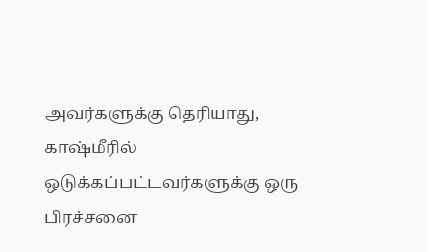அவர்களுக்கு தெரியாது, காஷ்மீரில் ஒடுக்கப்பட்டவர்களுக்கு ஒரு பிரச்சனை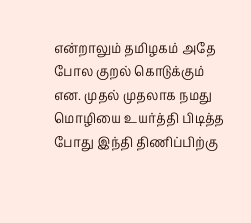என்றாலும் தமிழகம் அதே போல குறல் கொடுக்கும் என. முதல் முதலாக நமது மொழியை உயர்த்தி பிடித்த போது இந்தி திணிப்பிற்கு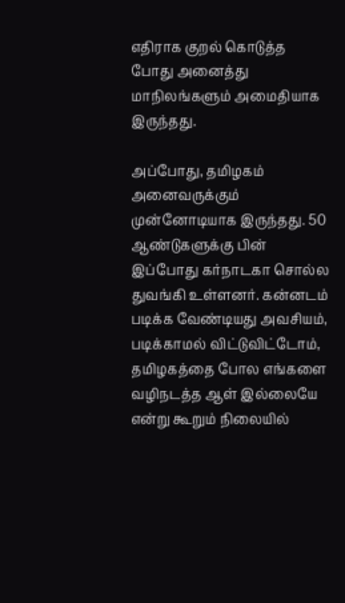எதிராக குறல் கொடுத்த போது அனைத்து மாநிலங்களும் அமைதியாக இருந்தது.

அப்போது, தமிழகம் அனைவருக்கும் முன்னோடியாக இருந்தது. 50 ஆண்டுகளுக்கு பின் இப்போது கர்நாடகா சொல்ல துவங்கி உள்ளனர். கன்னடம் படிக்க வேண்டியது அவசியம், படிக்காமல் விட்டுவிட்டோம், தமிழகத்தை போல எங்களை வழிநடத்த ஆள் இல்லையே என்று கூறும் நிலையில்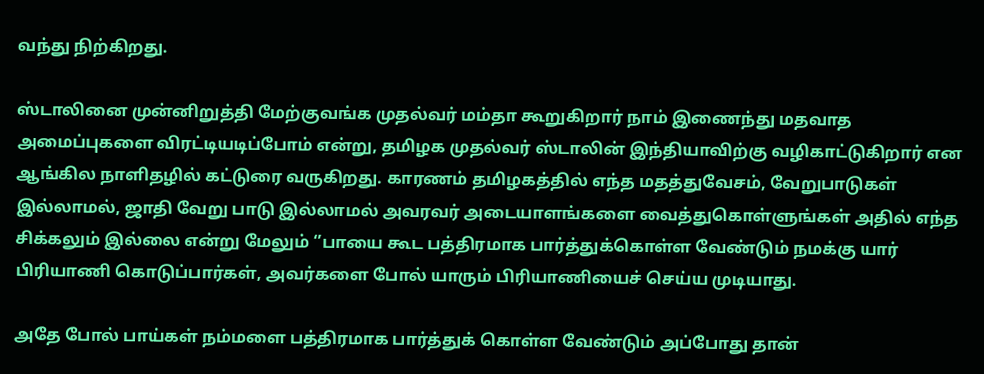வந்து நிற்கிறது.

ஸ்டாலினை முன்னிறுத்தி மேற்குவங்க முதல்வர் மம்தா கூறுகிறார் நாம் இணைந்து மதவாத அமைப்புகளை விரட்டியடிப்போம் என்று, தமிழக முதல்வர் ஸ்டாலின் இந்தியாவிற்கு வழிகாட்டுகிறார் என ஆங்கில நாளிதழில் கட்டுரை வருகிறது. காரணம் தமிழகத்தில் எந்த மதத்துவேசம், வேறுபாடுகள் இல்லாமல், ஜாதி வேறு பாடு இல்லாமல் அவரவர் அடையாளங்களை வைத்துகொள்ளுங்கள் அதில் எந்த சிக்கலும் இல்லை என்று மேலும் ‘’பாயை கூட பத்திரமாக பார்த்துக்கொள்ள வேண்டும் நமக்கு யார் பிரியாணி கொடுப்பார்கள், அவர்களை போல் யாரும் பிரியாணியைச் செய்ய முடியாது.

அதே போல் பாய்கள் நம்மளை பத்திரமாக பார்த்துக் கொள்ள வேண்டும் அப்போது தான்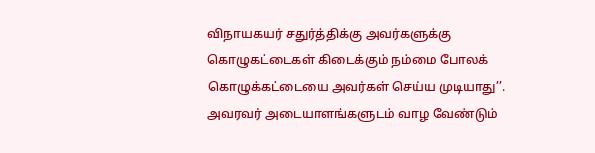விநாயகயர் சதுர்த்திக்கு அவர்களுக்கு கொழுகட்டைகள் கிடைக்கும் நம்மை போலக் கொழுக்கட்டையை அவர்கள் செய்ய முடியாது’’. அவரவர் அடையாளங்களுடம் வாழ வேண்டும்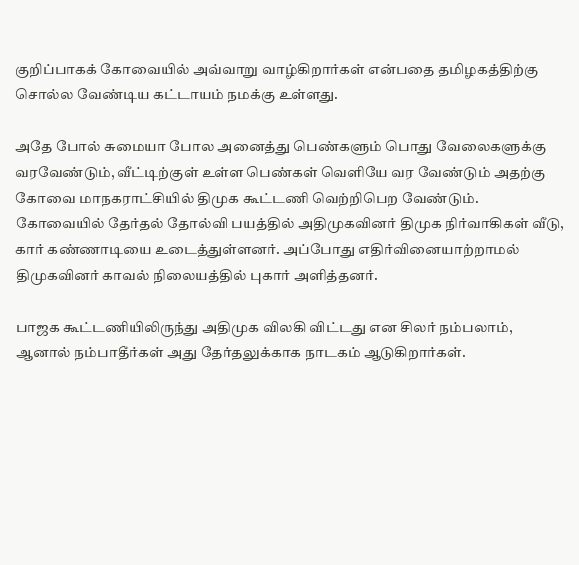குறிப்பாகக் கோவையில் அவ்வாறு வாழ்கிறார்கள் என்பதை தமிழகத்திற்கு சொல்ல வேண்டிய கட்டாயம் நமக்கு உள்ளது.

அதே போல் சுமையா போல அனைத்து பெண்களும் பொது வேலைகளுக்கு வரவேண்டும், வீட்டிற்குள் உள்ள பெண்கள் வெளியே வர வேண்டும் அதற்கு கோவை மாநகராட்சியில் திமுக கூட்டணி வெற்றிபெற வேண்டும். கோவையில் தேர்தல் தோல்வி பயத்தில் அதிமுகவினர் திமுக நிர்வாகிகள் வீடு, கார் கண்ணாடியை உடைத்துள்ளனர். அப்போது எதிர்வினையாற்றாமல் திமுகவினர் காவல் நிலையத்தில் புகார் அளித்தனர்.

பாஜக கூட்டணியிலிருந்து அதிமுக விலகி விட்டது என சிலர் நம்பலாம், ஆனால் நம்பாதீர்கள் அது தேர்தலுக்காக நாடகம் ஆடுகிறார்கள்.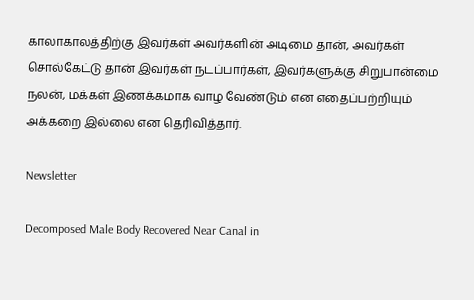காலாகாலத்திற்கு இவர்கள் அவர்களின் அடிமை தான், அவர்கள் சொல்கேட்டு தான் இவர்கள் நடப்பார்கள், இவர்களுக்கு சிறுபான்மை நலன், மக்கள் இணக்கமாக வாழ வேண்டும் என எதைப்பற்றியும் அக்கறை இல்லை என தெரிவித்தார்.

Newsletter

Decomposed Male Body Recovered Near Canal in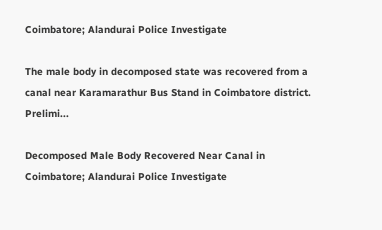Coimbatore; Alandurai Police Investigate

The male body in decomposed state was recovered from a canal near Karamarathur Bus Stand in Coimbatore district. Prelimi...

Decomposed Male Body Recovered Near Canal in Coimbatore; Alandurai Police Investigate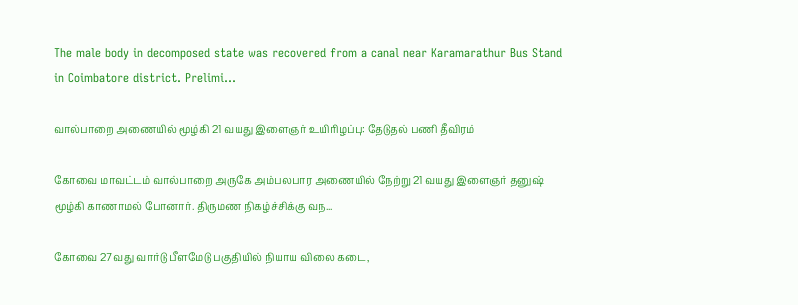The male body in decomposed state was recovered from a canal near Karamarathur Bus Stand in Coimbatore district. Prelimi...

வால்பாறை அணையில் மூழ்கி 21 வயது இளைஞர் உயிரிழப்பு: தேடுதல் பணி தீவிரம்

கோவை மாவட்டம் வால்பாறை அருகே அம்பலபார அணையில் நேற்று 21 வயது இளைஞர் தனுஷ் மூழ்கி காணாமல் போனார். திருமண நிகழ்ச்சிக்கு வந...

கோவை 27வது வார்டு பீளமேடு பகுதியில் நியாய விலை கடை,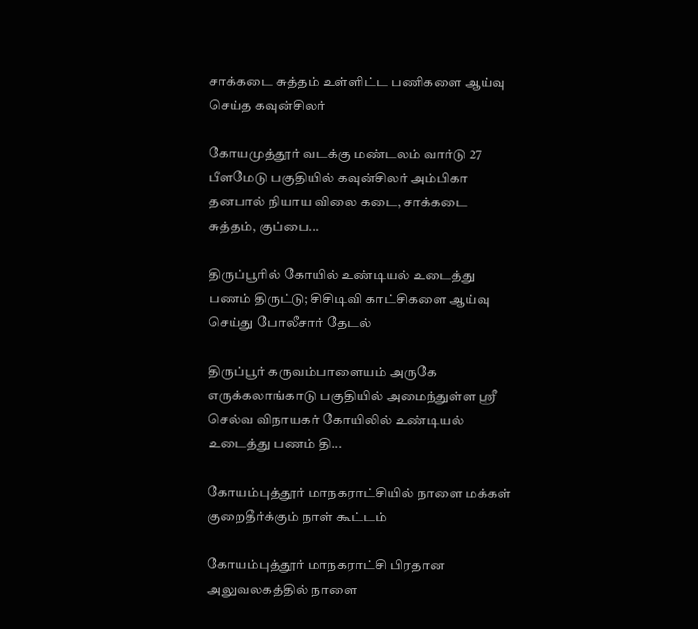சாக்கடை சுத்தம் உள்ளிட்ட பணிகளை ஆய்வு செய்த கவுன்சிலர்

கோயமுத்தூர் வடக்கு மண்டலம் வார்டு 27 பீளமேடு பகுதியில் கவுன்சிலர் அம்பிகா தனபால் நியாய விலை கடை, சாக்கடை சுத்தம், குப்பை...

திருப்பூரில் கோயில் உண்டியல் உடைத்து பணம் திருட்டு; சிசிடிவி காட்சிகளை ஆய்வு செய்து போலீசார் தேடல்

திருப்பூர் கருவம்பாளையம் அருகே எருக்கலாங்காடு பகுதியில் அமைந்துள்ள ஸ்ரீ செல்வ விநாயகர் கோயிலில் உண்டியல் உடைத்து பணம் தி...

கோயம்புத்தூர் மாநகராட்சியில் நாளை மக்கள் குறைதீர்க்கும் நாள் கூட்டம்

கோயம்புத்தூர் மாநகராட்சி பிரதான அலுவலகத்தில் நாளை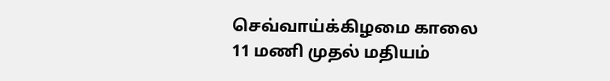செவ்வாய்க்கிழமை காலை 11 மணி முதல் மதியம்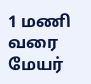1 மணி வரை மேயர்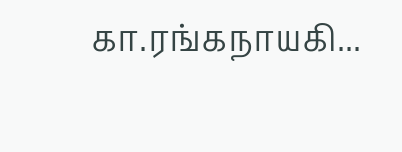கா.ரங்கநாயகி...